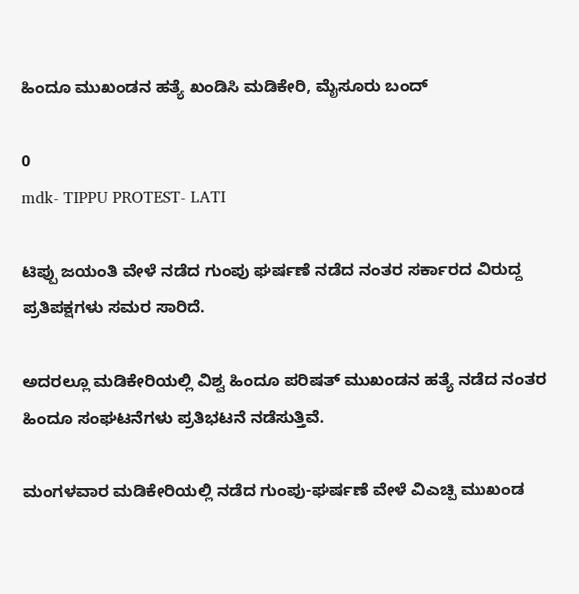ಹಿಂದೂ ಮುಖಂಡನ ಹತ್ಯೆ ಖಂಡಿಸಿ ಮಡಿಕೇರಿ, ಮೈಸೂರು ಬಂದ್

0
mdk- TIPPU PROTEST- LATI

ಟಿಪ್ಪು ಜಯಂತಿ ವೇಳೆ ನಡೆದ ಗುಂಪು ಘರ್ಷಣೆ ನಡೆದ ನಂತರ ಸರ್ಕಾರದ ವಿರುದ್ದ ಪ್ರತಿಪಕ್ಷಗಳು ಸಮರ ಸಾರಿದೆ.

ಅದರಲ್ಲೂ ಮಡಿಕೇರಿಯಲ್ಲಿ ವಿಶ್ವ ಹಿಂದೂ ಪರಿಷತ್ ಮುಖಂಡನ ಹತ್ಯೆ ನಡೆದ ನಂತರ ಹಿಂದೂ ಸಂಘಟನೆಗಳು ಪ್ರತಿಭಟನೆ ನಡೆಸುತ್ತಿವೆ.

ಮಂಗಳವಾರ ಮಡಿಕೇರಿಯಲ್ಲಿ ನಡೆದ ಗುಂಪು-ಘರ್ಷಣೆ ವೇಳೆ ವಿಎಚ್ಪಿ ಮುಖಂಡ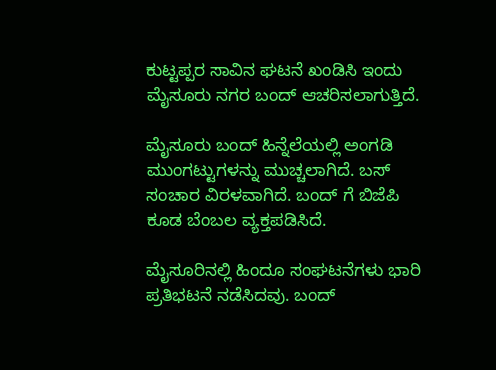ಕುಟ್ಟಪ್ಪರ ಸಾವಿನ ಘಟನೆ ಖಂಡಿಸಿ ಇಂದು ಮೈಸೂರು ನಗರ ಬಂದ್ ಆಚರಿಸಲಾಗುತ್ತಿದೆ.

ಮೈಸೂರು ಬಂದ್ ಹಿನ್ನೆಲೆಯಲ್ಲಿ ಅಂಗಡಿ ಮುಂಗಟ್ಟುಗಳನ್ನು ಮುಚ್ಚಲಾಗಿದೆ. ಬಸ್ ಸಂಚಾರ ವಿರಳವಾಗಿದೆ. ಬಂದ್ ಗೆ ಬಿಜೆಪಿ ಕೂಡ ಬೆಂಬಲ ವ್ಯಕ್ತಪಡಿಸಿದೆ.

ಮೈಸೂರಿನಲ್ಲಿ ಹಿಂದೂ ಸಂಘಟನೆಗಳು ಭಾರಿ ಪ್ರತಿಭಟನೆ ನಡೆಸಿದವು. ಬಂದ್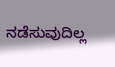ನಡೆಸುವುದಿಲ್ಲ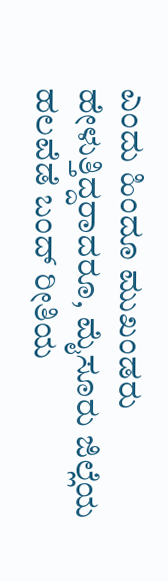ಎಂದು ಹಿಂದೂ ಮುಖಂಡರು ಹೇಳುತ್ತಿದ್ದರಾದರೂ, ಮೈಸೂರು ಜಿಲ್ಲೆಯ ಹಲವೆಡೆ ಬಂದ್ ರೀತಿಯ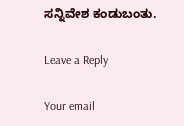ಸನ್ನಿವೇಶ ಕಂಡುಬಂತು.

Leave a Reply

Your email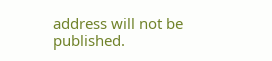address will not be published.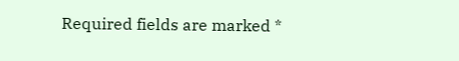Required fields are marked *